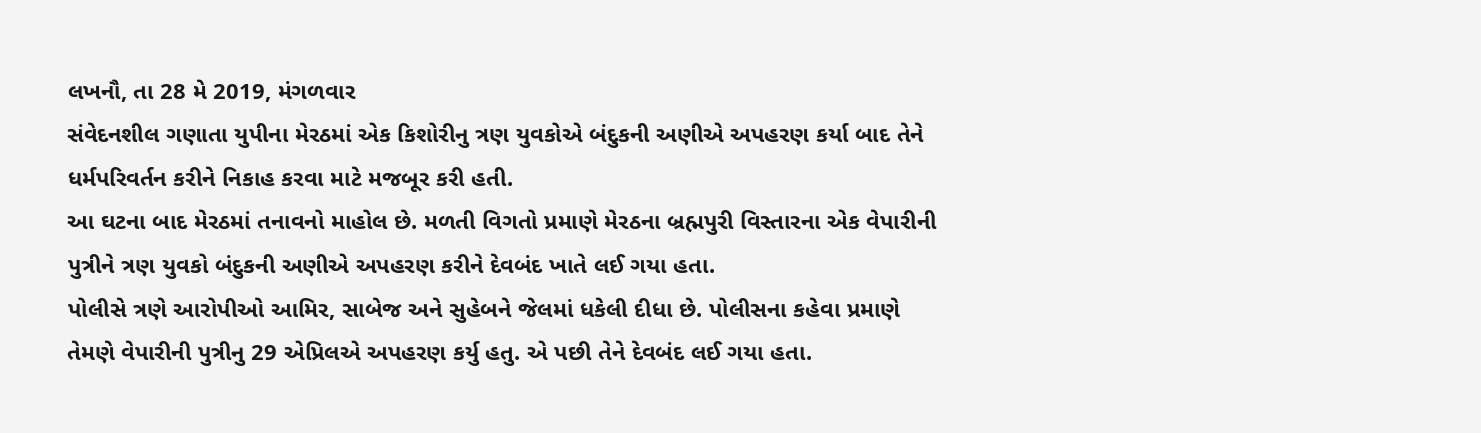લખનૌ, તા 28 મે 2019, મંગળવાર
સંવેદનશીલ ગણાતા યુપીના મેરઠમાં એક કિશોરીનુ ત્રણ યુવકોએ બંદુકની અણીએ અપહરણ કર્યા બાદ તેને ધર્મપરિવર્તન કરીને નિકાહ કરવા માટે મજબૂર કરી હતી.
આ ઘટના બાદ મેરઠમાં તનાવનો માહોલ છે. મળતી વિગતો પ્રમાણે મેરઠના બ્રહ્મપુરી વિસ્તારના એક વેપારીની પુત્રીને ત્રણ યુવકો બંદુકની અણીએ અપહરણ કરીને દેવબંદ ખાતે લઈ ગયા હતા.
પોલીસે ત્રણે આરોપીઓ આમિર, સાબેજ અને સુહેબને જેલમાં ધકેલી દીધા છે. પોલીસના કહેવા પ્રમાણે તેમણે વેપારીની પુત્રીનુ 29 એપ્રિલએ અપહરણ કર્યુ હતુ. એ પછી તેને દેવબંદ લઈ ગયા હતા.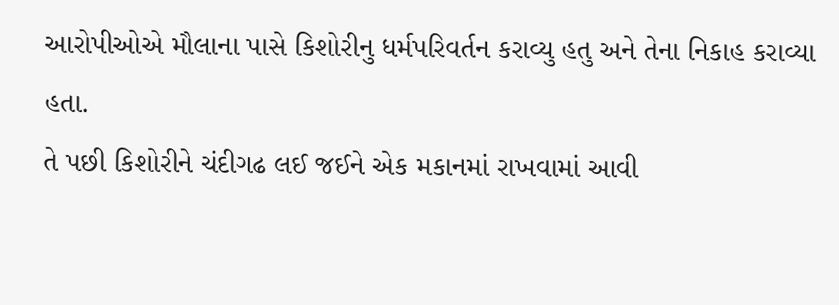આરોપીઓએ મૌલાના પાસે કિશોરીનુ ધર્મપરિવર્તન કરાવ્યુ હતુ અને તેના નિકાહ કરાવ્યા હતા.
તે પછી કિશોરીને ચંદીગઢ લઈ જઈને એક મકાનમાં રાખવામાં આવી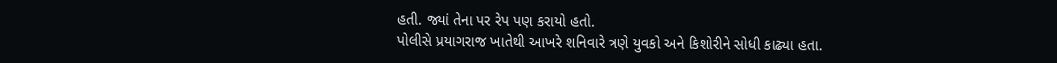હતી. જ્યાં તેના પર રેપ પણ કરાયો હતો.
પોલીસે પ્રયાગરાજ ખાતેથી આખરે શનિવારે ત્રણે યુવકો અને કિશોરીને સોધી કાઢ્યા હતા.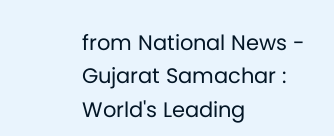from National News - Gujarat Samachar : World's Leading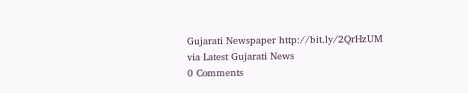Gujarati Newspaper http://bit.ly/2QrHzUM
via Latest Gujarati News
0 Comments